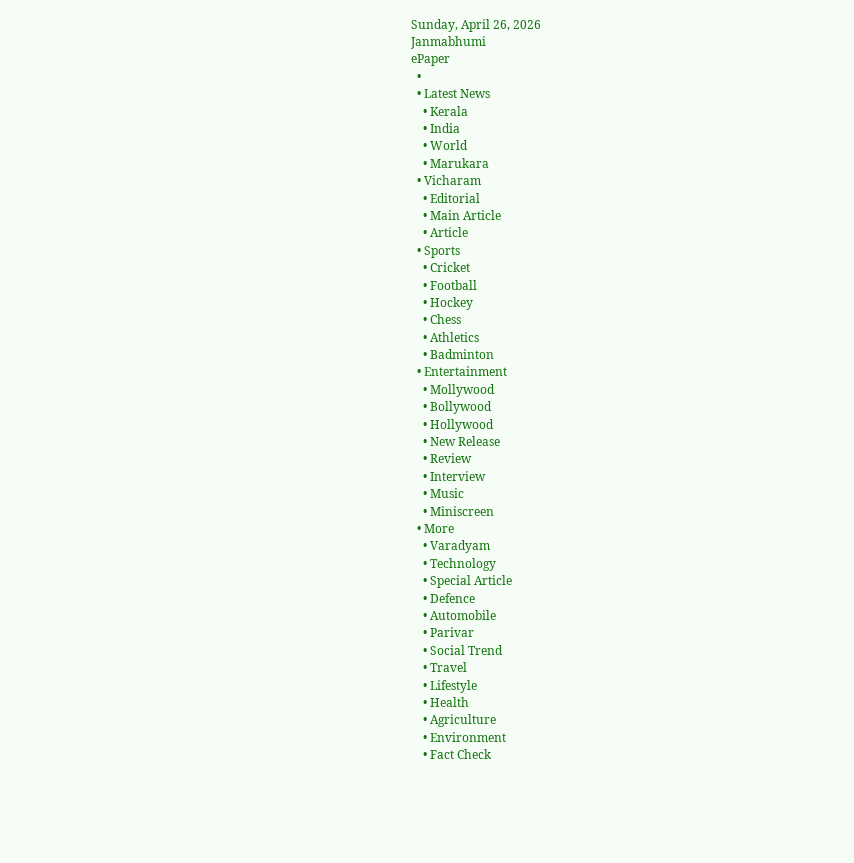Sunday, April 26, 2026
Janmabhumi
ePaper
  •
  • Latest News
    • Kerala
    • India
    • World
    • Marukara
  • Vicharam
    • Editorial
    • Main Article
    • Article
  • Sports
    • Cricket
    • Football
    • Hockey
    • Chess
    • Athletics
    • Badminton
  • Entertainment
    • Mollywood
    • Bollywood
    • Hollywood
    • New Release
    • Review
    • Interview
    • Music
    • Miniscreen
  • More
    • Varadyam
    • Technology
    • Special Article
    • Defence
    • Automobile
    • Parivar
    • Social Trend
    • Travel
    • Lifestyle
    • Health
    • Agriculture
    • Environment
    • Fact Check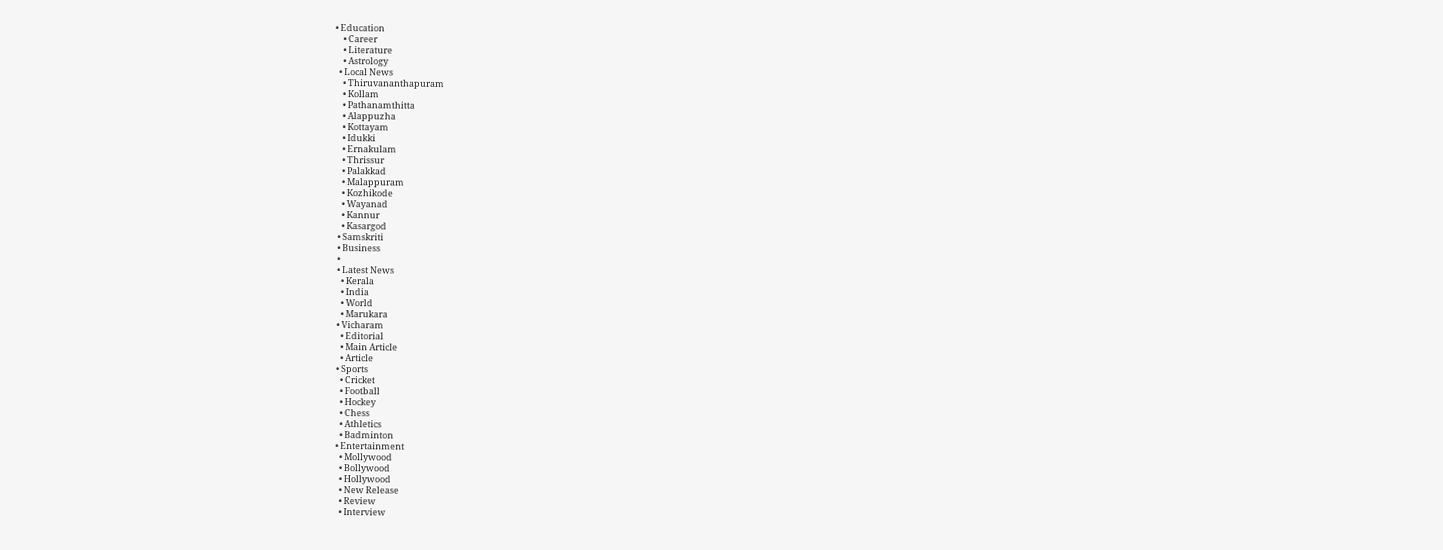• Education
    • Career
    • Literature
    • Astrology
  • Local News
    • Thiruvananthapuram
    • Kollam
    • Pathanamthitta
    • Alappuzha
    • Kottayam
    • Idukki
    • Ernakulam
    • Thrissur
    • Palakkad
    • Malappuram
    • Kozhikode
    • Wayanad
    • Kannur
    • Kasargod
  • Samskriti
  • Business
  •
  • Latest News
    • Kerala
    • India
    • World
    • Marukara
  • Vicharam
    • Editorial
    • Main Article
    • Article
  • Sports
    • Cricket
    • Football
    • Hockey
    • Chess
    • Athletics
    • Badminton
  • Entertainment
    • Mollywood
    • Bollywood
    • Hollywood
    • New Release
    • Review
    • Interview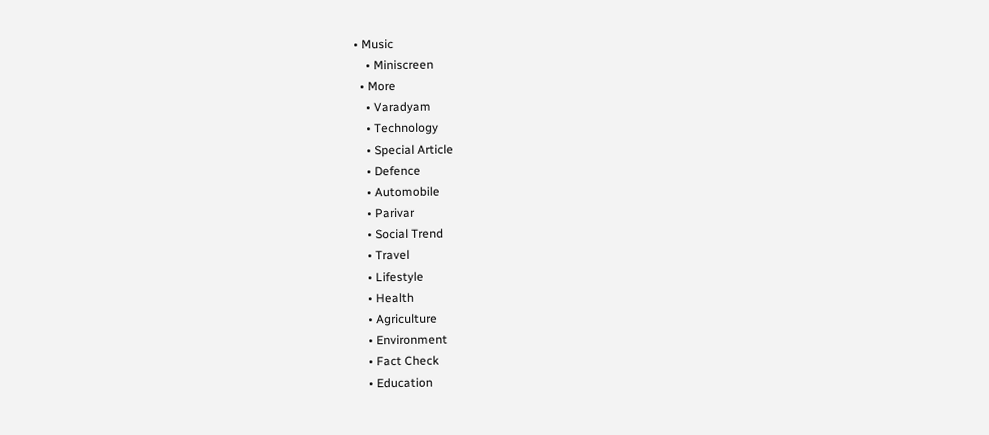• Music
    • Miniscreen
  • More
    • Varadyam
    • Technology
    • Special Article
    • Defence
    • Automobile
    • Parivar
    • Social Trend
    • Travel
    • Lifestyle
    • Health
    • Agriculture
    • Environment
    • Fact Check
    • Education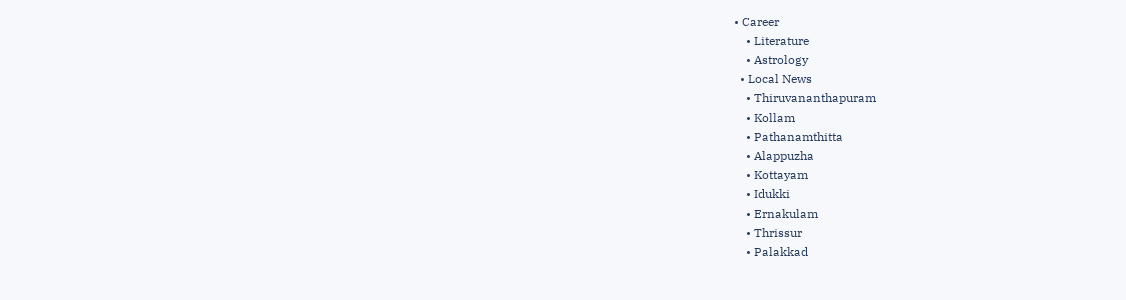• Career
    • Literature
    • Astrology
  • Local News
    • Thiruvananthapuram
    • Kollam
    • Pathanamthitta
    • Alappuzha
    • Kottayam
    • Idukki
    • Ernakulam
    • Thrissur
    • Palakkad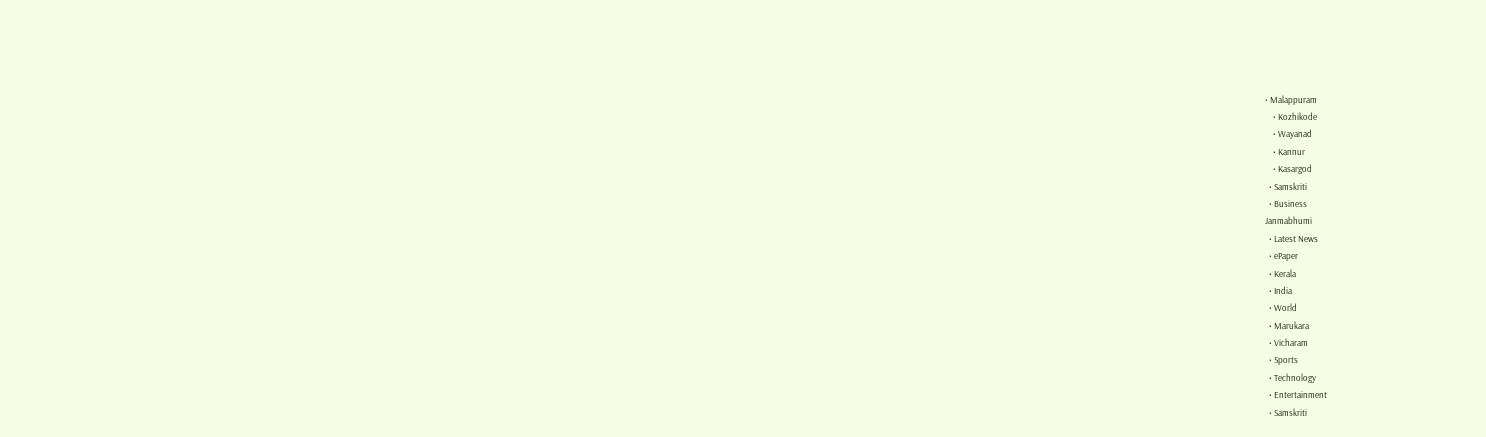• Malappuram
    • Kozhikode
    • Wayanad
    • Kannur
    • Kasargod
  • Samskriti
  • Business
Janmabhumi
  • Latest News
  • ePaper
  • Kerala
  • India
  • World
  • Marukara
  • Vicharam
  • Sports
  • Technology
  • Entertainment
  • Samskriti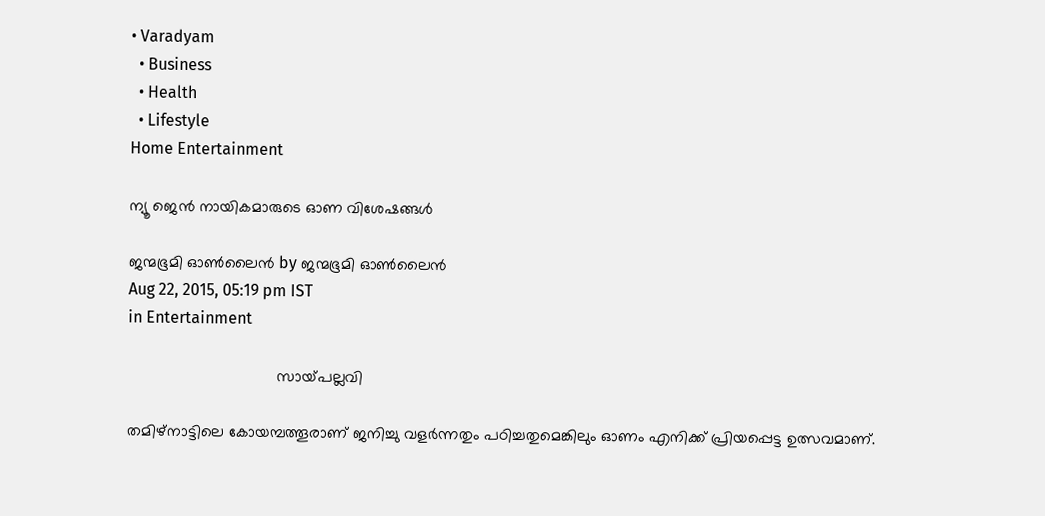• Varadyam
  • Business
  • Health
  • Lifestyle
Home Entertainment

ന്യൂ ജെന്‍ നായികമാരുടെ ഓണ വിശേഷങ്ങള്‍

ജന്മഭൂമി ഓണ്‍ലൈന്‍ by ജന്മഭൂമി ഓണ്‍ലൈന്‍
Aug 22, 2015, 05:19 pm IST
in Entertainment

                                  സായ്‌പല്ലവി

തമിഴ്‌നാട്ടിലെ കോയമ്പത്തൂരാണ് ജനിച്ചു വളര്‍ന്നതും പഠിച്ചതുമെങ്കിലും ഓണം എനിക്ക് പ്രിയപ്പെട്ട ഉത്സവമാണ്.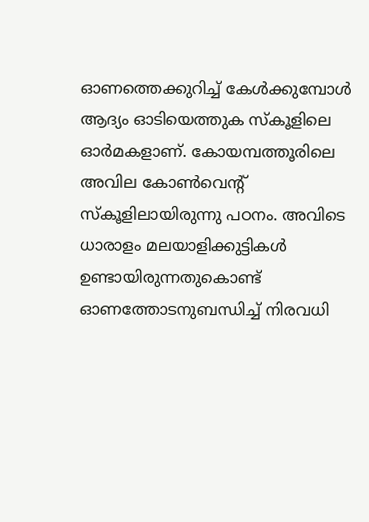ഓണത്തെക്കുറിച്ച് കേള്‍ക്കുമ്പോള്‍ ആദ്യം ഓടിയെത്തുക സ്‌കൂളിലെ ഓര്‍മകളാണ്. കോയമ്പത്തൂരിലെ അവില കോണ്‍വെന്റ് സ്‌കൂളിലായിരുന്നു പഠനം. അവിടെ ധാരാളം മലയാളിക്കുട്ടികള്‍ ഉണ്ടായിരുന്നതുകൊണ്ട് ഓണത്തോടനുബന്ധിച്ച് നിരവധി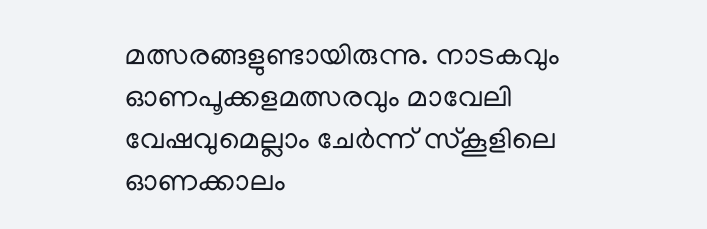മത്സരങ്ങളുണ്ടായിരുന്നു. നാടകവും ഓണപൂക്കളമത്സരവും മാവേലി വേഷവുമെല്ലാം ചേര്‍ന്ന് സ്‌കൂളിലെ ഓണക്കാലം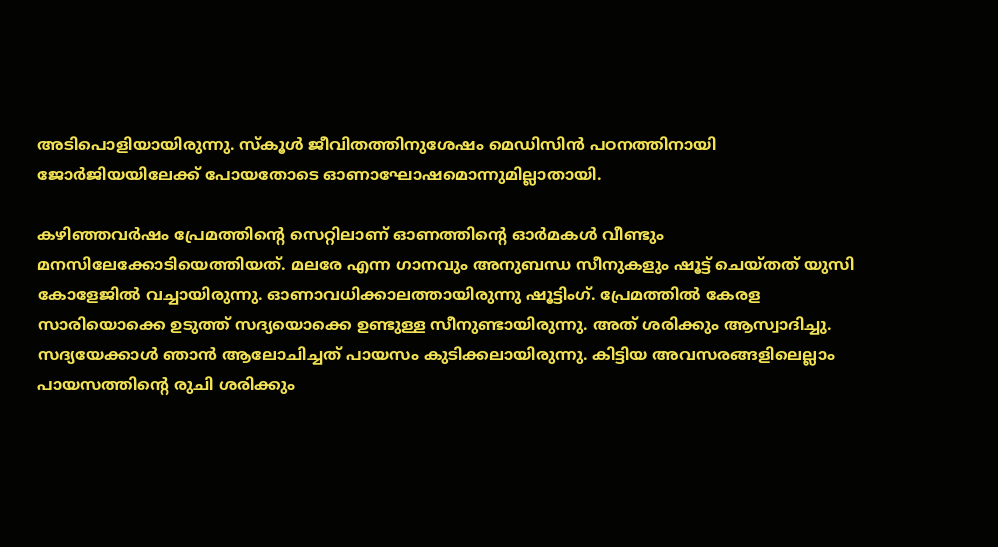അടിപൊളിയായിരുന്നു. സ്‌കൂള്‍ ജീവിതത്തിനുശേഷം മെഡിസിന്‍ പഠനത്തിനായി ജോര്‍ജിയയിലേക്ക് പോയതോടെ ഓണാഘോഷമൊന്നുമില്ലാതായി.

കഴിഞ്ഞവര്‍ഷം പ്രേമത്തിന്റെ സെറ്റിലാണ് ഓണത്തിന്റെ ഓര്‍മകള്‍ വീണ്ടും മനസിലേക്കോടിയെത്തിയത്. മലരേ എന്ന ഗാനവും അനുബന്ധ സീനുകളും ഷൂട്ട് ചെയ്തത് യുസി കോളേജില്‍ വച്ചായിരുന്നു. ഓണാവധിക്കാലത്തായിരുന്നു ഷൂട്ടിംഗ്. പ്രേമത്തില്‍ കേരള സാരിയൊക്കെ ഉടുത്ത് സദ്യയൊക്കെ ഉണ്ടുള്ള സീനുണ്ടായിരുന്നു. അത് ശരിക്കും ആസ്വാദിച്ചു. സദ്യയേക്കാള്‍ ഞാന്‍ ആലോചിച്ചത് പായസം കുടിക്കലായിരുന്നു. കിട്ടിയ അവസരങ്ങളിലെല്ലാം പായസത്തിന്റെ രുചി ശരിക്കും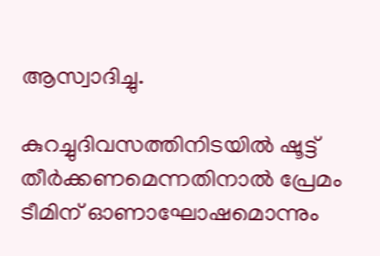ആസ്വാദിച്ചു.

കുറച്ചുദിവസത്തിനിടയില്‍ ഷൂട്ട് തീര്‍ക്കണമെന്നതിനാല്‍ പ്രേമം ടീമിന് ഓണാഘോഷമൊന്നും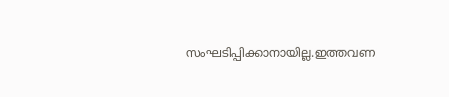സംഘടിപ്പിക്കാനായില്ല.ഇത്തവണ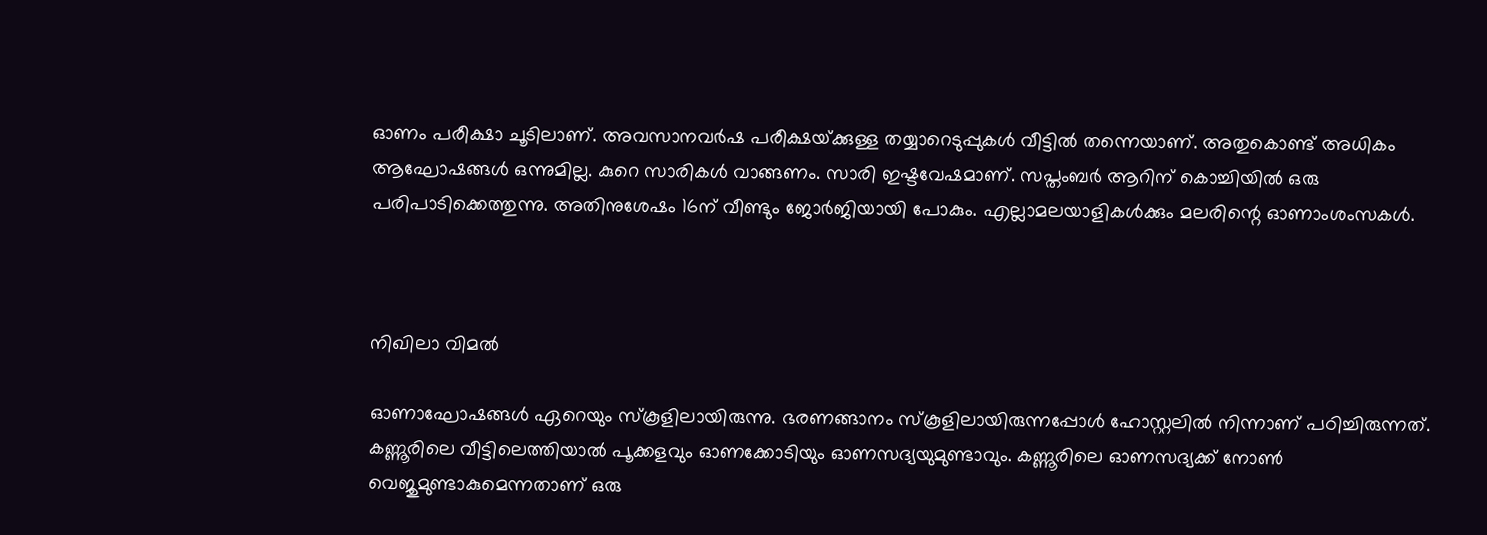ഓണം പരീക്ഷാ ചൂടിലാണ്. അവസാനവര്‍ഷ പരീക്ഷയ്‌ക്കുള്ള തയ്യാറെടുപ്പുകള്‍ വീട്ടില്‍ തന്നെയാണ്. അതുകൊണ്ട് അധികം ആഘോഷങ്ങള്‍ ഒന്നുമില്ല. കുറെ സാരികള്‍ വാങ്ങണം. സാരി ഇഷ്ടവേഷമാണ്. സപ്തംബര്‍ ആറിന് കൊച്ചിയില്‍ ഒരു പരിപാടിക്കെത്തുന്നു. അതിനുശേഷം 16ന് വീണ്ടും ജോര്‍ജിയായി പോകും. എല്ലാമലയാളികള്‍ക്കും മലരിന്റെ ഓണാംശംസകള്‍.



നിഖിലാ വിമല്‍

ഓണാഘോഷങ്ങള്‍ ഏറെയും സ്‌കൂളിലായിരുന്നു. ഭരണങ്ങാനം സ്‌കൂളിലായിരുന്നപ്പോള്‍ ഹോസ്റ്റലില്‍ നിന്നാണ് പഠിച്ചിരുന്നത്. കണ്ണൂരിലെ വീട്ടിലെത്തിയാല്‍ പൂക്കളവും ഓണക്കോടിയും ഓണസദ്യയുമുണ്ടാവും. കണ്ണൂരിലെ ഓണസദ്യക്ക് നോണ്‍ വെജുമുണ്ടാകുമെന്നതാണ് ഒരു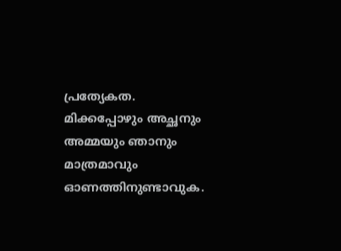പ്രത്യേകത. മിക്കപ്പോഴും അച്ഛനും അമ്മയും ഞാനും മാത്രമാവും ഓണത്തിനുണ്ടാവുക.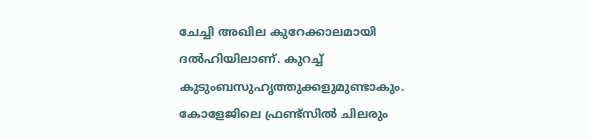ചേച്ചി അഖില കുറേക്കാലമായി ദല്‍ഹിയിലാണ്. കുറച്ച് കുടുംബസുഹൃത്തുക്കളുമുണ്ടാകും. കോളേജിലെ ഫ്രണ്ട്‌സില്‍ ചിലരും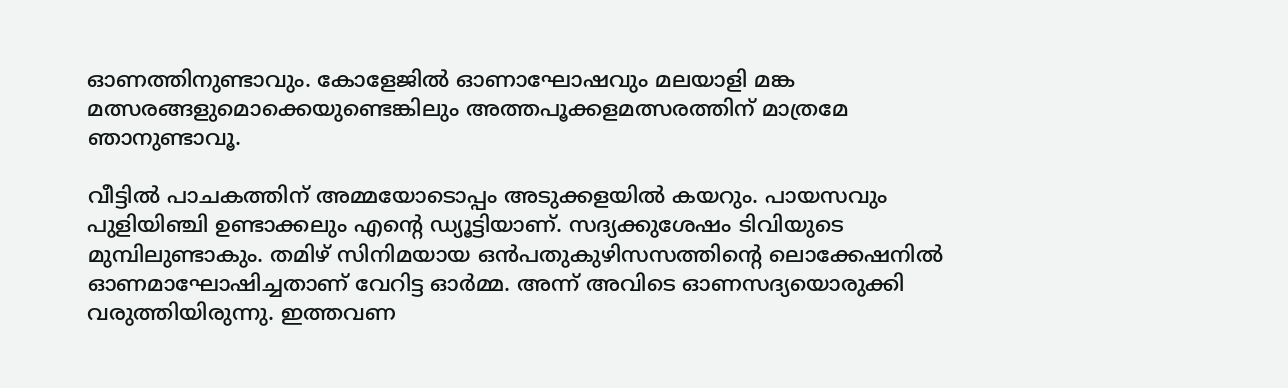ഓണത്തിനുണ്ടാവും. കോളേജില്‍ ഓണാഘോഷവും മലയാളി മങ്ക മത്സരങ്ങളുമൊക്കെയുണ്ടെങ്കിലും അത്തപൂക്കളമത്സരത്തിന് മാത്രമേ ഞാനുണ്ടാവൂ.

വീട്ടില്‍ പാചകത്തിന് അമ്മയോടൊപ്പം അടുക്കളയില്‍ കയറും. പായസവും പുളിയിഞ്ചി ഉണ്ടാക്കലും എന്റെ ഡ്യൂട്ടിയാണ്. സദ്യക്കുശേഷം ടിവിയുടെ മുമ്പിലുണ്ടാകും. തമിഴ് സിനിമയായ ഒന്‍പതുകുഴിസസത്തിന്റെ ലൊക്കേഷനില്‍ ഓണമാഘോഷിച്ചതാണ് വേറിട്ട ഓര്‍മ്മ. അന്ന് അവിടെ ഓണസദ്യയൊരുക്കി വരുത്തിയിരുന്നു. ഇത്തവണ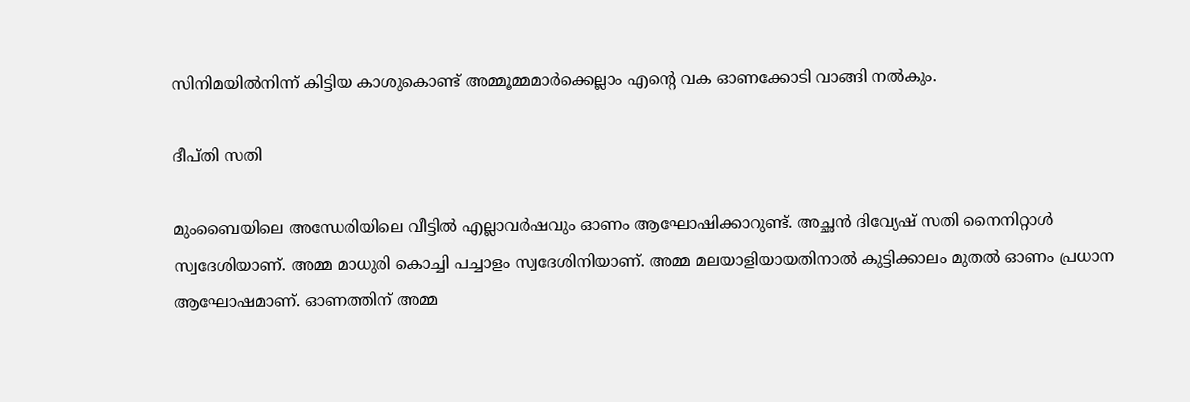സിനിമയില്‍നിന്ന് കിട്ടിയ കാശുകൊണ്ട് അമ്മൂമ്മമാര്‍ക്കെല്ലാം എന്റെ വക ഓണക്കോടി വാങ്ങി നല്‍കും.

ദീപ്തി സതി

മുംബൈയിലെ അന്ധേരിയിലെ വീട്ടില്‍ എല്ലാവര്‍ഷവും ഓണം ആഘോഷിക്കാറുണ്ട്. അച്ഛന്‍ ദിവ്യേഷ് സതി നൈനിറ്റാള്‍ സ്വദേശിയാണ്. അമ്മ മാധുരി കൊച്ചി പച്ചാളം സ്വദേശിനിയാണ്. അമ്മ മലയാളിയായതിനാല്‍ കുട്ടിക്കാലം മുതല്‍ ഓണം പ്രധാന ആഘോഷമാണ്. ഓണത്തിന് അമ്മ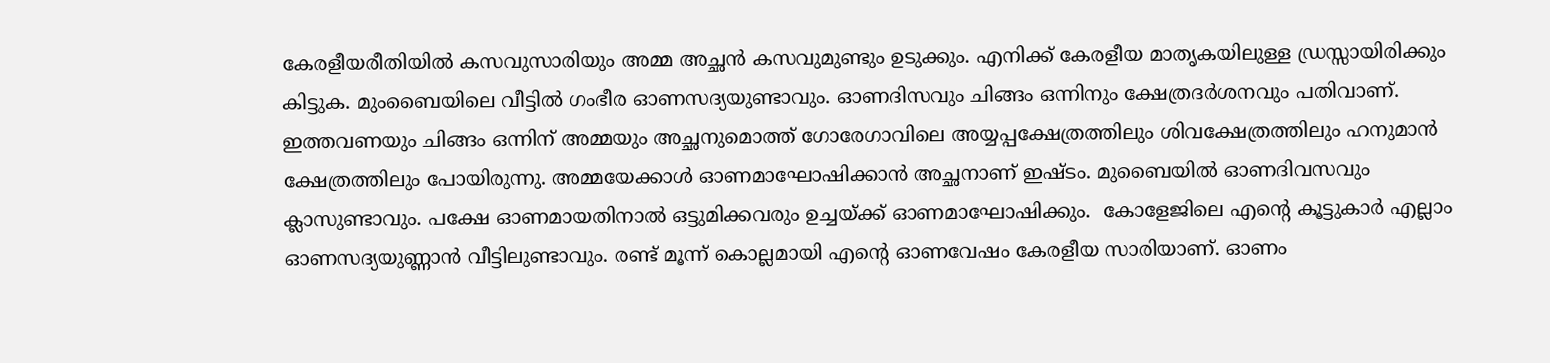കേരളീയരീതിയില്‍ കസവുസാരിയും അമ്മ അച്ഛന്‍ കസവുമുണ്ടും ഉടുക്കും. എനിക്ക് കേരളീയ മാതൃകയിലുള്ള ഡ്രസ്സായിരിക്കും കിട്ടുക. മുംബൈയിലെ വീട്ടില്‍ ഗംഭീര ഓണസദ്യയുണ്ടാവും. ഓണദിസവും ചിങ്ങം ഒന്നിനും ക്ഷേത്രദര്‍ശനവും പതിവാണ്. ഇത്തവണയും ചിങ്ങം ഒന്നിന് അമ്മയും അച്ഛനുമൊത്ത് ഗോരേഗാവിലെ അയ്യപ്പക്ഷേത്രത്തിലും ശിവക്ഷേത്രത്തിലും ഹനുമാന്‍ ക്ഷേത്രത്തിലും പോയിരുന്നു. അമ്മയേക്കാള്‍ ഓണമാഘോഷിക്കാന്‍ അച്ഛനാണ് ഇഷ്ടം. മുബൈയില്‍ ഓണദിവസവും ക്ലാസുണ്ടാവും. പക്ഷേ ഓണമായതിനാല്‍ ഒട്ടുമിക്കവരും ഉച്ചയ്‌ക്ക് ഓണമാഘോഷിക്കും.  കോളേജിലെ എന്റെ കൂട്ടുകാര്‍ എല്ലാം ഓണസദ്യയുണ്ണാന്‍ വീട്ടിലുണ്ടാവും. രണ്ട് മൂന്ന് കൊല്ലമായി എന്റെ ഓണവേഷം കേരളീയ സാരിയാണ്. ഓണം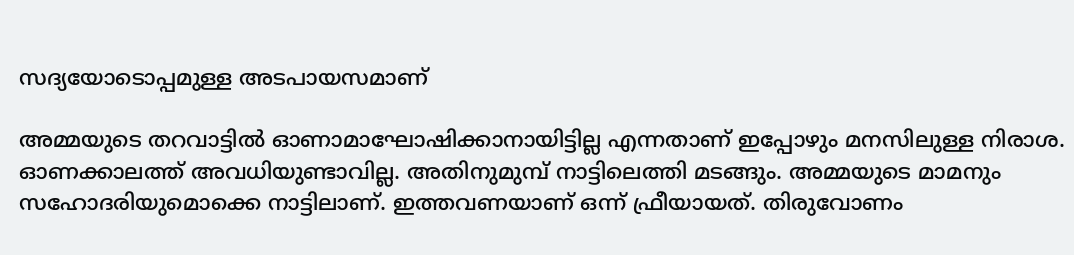സദ്യയോടൊപ്പമുള്ള അടപായസമാണ്

അമ്മയുടെ തറവാട്ടില്‍ ഓണാമാഘോഷിക്കാനായിട്ടില്ല എന്നതാണ് ഇപ്പോഴും മനസിലുള്ള നിരാശ. ഓണക്കാലത്ത് അവധിയുണ്ടാവില്ല. അതിനുമുമ്പ് നാട്ടിലെത്തി മടങ്ങും. അമ്മയുടെ മാമനും സഹോദരിയുമൊക്കെ നാട്ടിലാണ്. ഇത്തവണയാണ് ഒന്ന് ഫ്രീയായത്. തിരുവോണം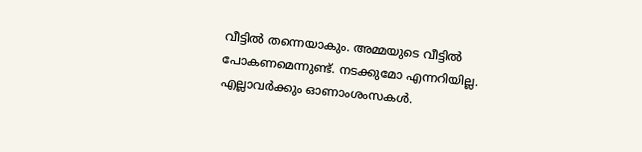വീട്ടില്‍ തന്നെയാകും. അമ്മയുടെ വീട്ടില്‍ പോകണമെന്നുണ്ട്. നടക്കുമോ എന്നറിയില്ല. എല്ലാവര്‍ക്കും ഓണാംശംസകള്‍.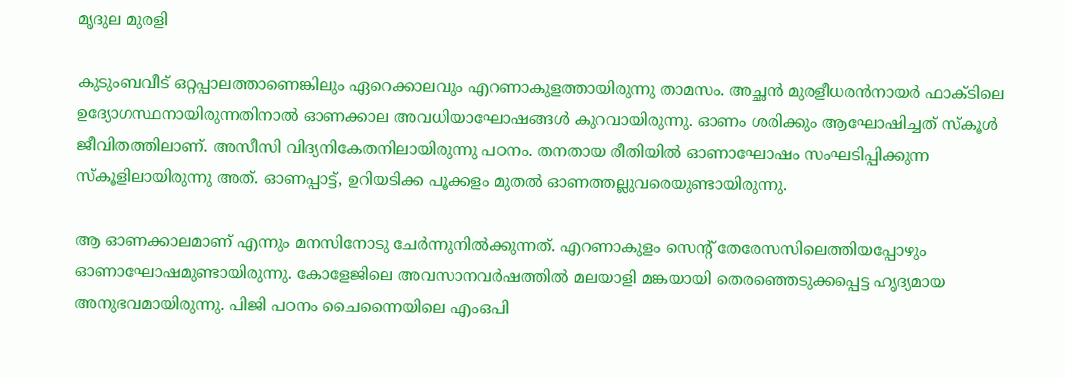മൃദുല മുരളി

കുടുംബവീട് ഒറ്റപ്പാലത്താണെങ്കിലും ഏറെക്കാലവും എറണാകുളത്തായിരുന്നു താമസം. അച്ഛന്‍ മുരളീധരന്‍നായര്‍ ഫാക്ടിലെ ഉദ്യോഗസ്ഥനായിരുന്നതിനാല്‍ ഓണക്കാല അവധിയാഘോഷങ്ങള്‍ കുറവായിരുന്നു. ഓണം ശരിക്കും ആഘോഷിച്ചത് സ്‌കൂള്‍ ജീവിതത്തിലാണ്. അസീസി വിദ്യനികേതനിലായിരുന്നു പഠനം. തനതായ രീതിയില്‍ ഓണാഘോഷം സംഘടിപ്പിക്കുന്ന സ്‌കൂളിലായിരുന്നു അത്. ഓണപ്പാട്ട്, ഉറിയടിക്ക പൂക്കളം മുതല്‍ ഓണത്തല്ലുവരെയുണ്ടായിരുന്നു.

ആ ഓണക്കാലമാണ് എന്നും മനസിനോടു ചേര്‍ന്നുനില്‍ക്കുന്നത്. എറണാകുളം സെന്റ് തേരേസസിലെത്തിയപ്പോഴും ഓണാഘോഷമുണ്ടായിരുന്നു. കോളേജിലെ അവസാനവര്‍ഷത്തില്‍ മലയാളി മങ്കയായി തെരഞ്ഞെടുക്കപ്പെട്ട ഹൃദ്യമായ അനുഭവമായിരുന്നു. പിജി പഠനം ചൈന്നൈയിലെ എംഒപി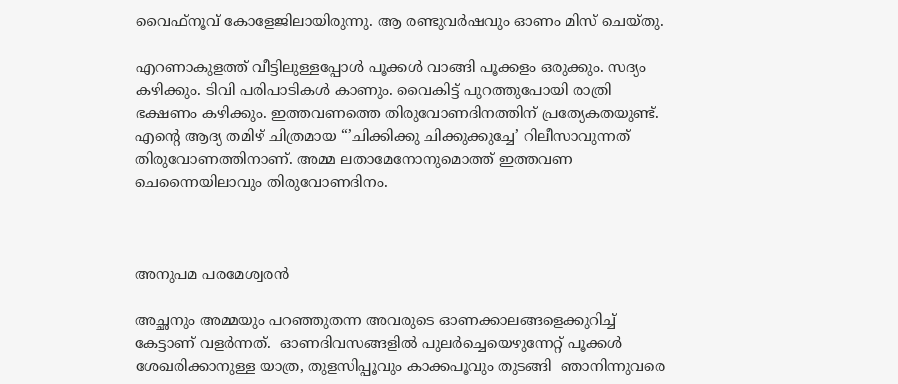വൈഫ്‌നൂവ് കോളേജിലായിരുന്നു. ആ രണ്ടുവര്‍ഷവും ഓണം മിസ് ചെയ്തു.

എറണാകുളത്ത് വീട്ടിലുള്ളപ്പോള്‍ പൂക്കള്‍ വാങ്ങി പൂക്കളം ഒരുക്കും. സദ്യം കഴിക്കും. ടിവി പരിപാടികള്‍ കാണും. വൈകിട്ട് പുറത്തുപോയി രാത്രി ഭക്ഷണം കഴിക്കും. ഇത്തവണത്തെ തിരുവോണദിനത്തിന് പ്രത്യേകതയുണ്ട്. എന്റെ ആദ്യ തമിഴ് ചിത്രമായ “’ചിക്കിക്കു ചിക്കുക്കുച്ചേ’ റിലീസാവുന്നത് തിരുവോണത്തിനാണ്. അമ്മ ലതാമേനോനുമൊത്ത് ഇത്തവണ ചെന്നൈയിലാവും തിരുവോണദിനം.



അനുപമ പരമേശ്വരന്‍

അച്ഛനും അമ്മയും പറഞ്ഞുതന്ന അവരുടെ ഓണക്കാലങ്ങളെക്കുറിച്ച് കേട്ടാണ് വളര്‍ന്നത്.  ഓണദിവസങ്ങളില്‍ പുലര്‍ച്ചെയെഴുന്നേറ്റ് പൂക്കള്‍ ശേഖരിക്കാനുള്ള യാത്ര, തുളസിപ്പൂവും കാക്കപൂവും തുടങ്ങി  ഞാനിന്നുവരെ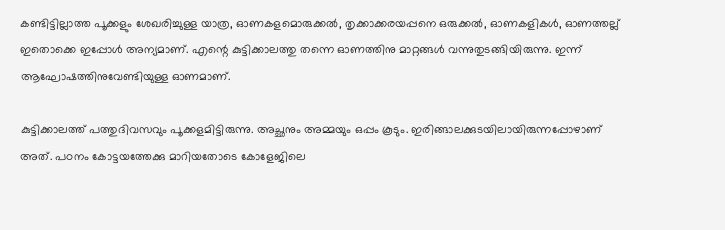കണ്ടിട്ടില്ലാത്ത പൂക്കളും ശേഖരിച്ചുള്ള യാത്ര, ഓണകളമൊരുക്കല്‍, തൃക്കാക്കരയപ്പനെ ഒരുക്കല്‍, ഓണകളികള്‍, ഓണത്തല്ല് ഇതൊക്കെ ഇപ്പോള്‍ അന്യമാണ്. എന്റെ കുട്ടിക്കാലത്തു തന്നെ ഓണത്തിനു മാറ്റങ്ങള്‍ വന്നുതുടങ്ങിയിരുന്നു. ഇന്ന് ആഘോഷത്തിനുവേണ്ടിയുള്ള ഓണമാണ്.

കുട്ടിക്കാലത്ത് പത്തുദിവസവും പൂക്കളമിട്ടിരുന്നു. അച്ഛനും അമ്മയും ഒപ്പം കൂടും. ഇരിങ്ങാലക്കുടയിലായിരുന്നപ്പോഴാണ് അത്. പഠനം കോട്ടയത്തേക്കു മാറിയതോടെ കോളേജിലെ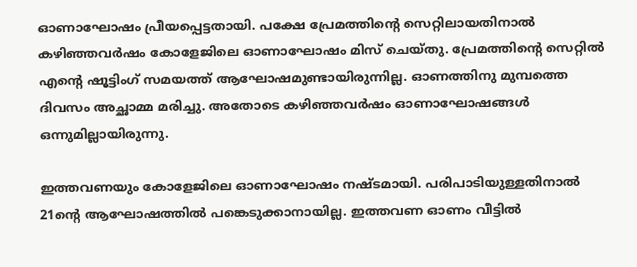ഓണാഘോഷം പ്രീയപ്പെട്ടതായി. പക്ഷേ പ്രേമത്തിന്റെ സെറ്റിലായതിനാല്‍ കഴിഞ്ഞവര്‍ഷം കോളേജിലെ ഓണാഘോഷം മിസ് ചെയ്തു. പ്രേമത്തിന്റെ സെറ്റില്‍ എന്റെ ഷൂട്ടിംഗ് സമയത്ത് ആഘോഷമുണ്ടായിരുന്നില്ല. ഓണത്തിനു മുമ്പത്തെ ദിവസം അച്ഛാമ്മ മരിച്ചു. അതോടെ കഴിഞ്ഞവര്‍ഷം ഓണാഘോഷങ്ങള്‍ ഒന്നുമില്ലായിരുന്നു.

ഇത്തവണയും കോളേജിലെ ഓണാഘോഷം നഷ്ടമായി. പരിപാടിയുള്ളതിനാല്‍ 21ന്റെ ആഘോഷത്തില്‍ പങ്കെടുക്കാനായില്ല. ഇത്തവണ ഓണം വീട്ടില്‍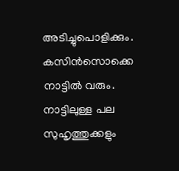അടിച്ചുപൊളിക്കും. കസിന്‍സൊക്കെ നാട്ടില്‍ വരും. നാട്ടിലുള്ള പല സുഹൃത്തുക്കളും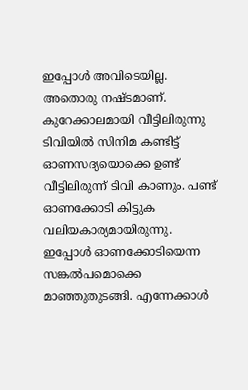ഇപ്പോള്‍ അവിടെയില്ല. അതൊരു നഷ്ടമാണ്. കുറേക്കാലമായി വീട്ടിലിരുന്നു ടിവിയില്‍ സിനിമ കണ്ടിട്ട് ഓണസദ്യയൊക്കെ ഉണ്ട് വീട്ടിലിരുന്ന് ടിവി കാണും. പണ്ട് ഓണക്കോടി കിട്ടുക വലിയകാര്യമായിരുന്നു. ഇപ്പോള്‍ ഓണക്കോടിയെന്ന സങ്കല്‍പമൊക്കെ മാഞ്ഞുതുടങ്ങി. എന്നേക്കാള്‍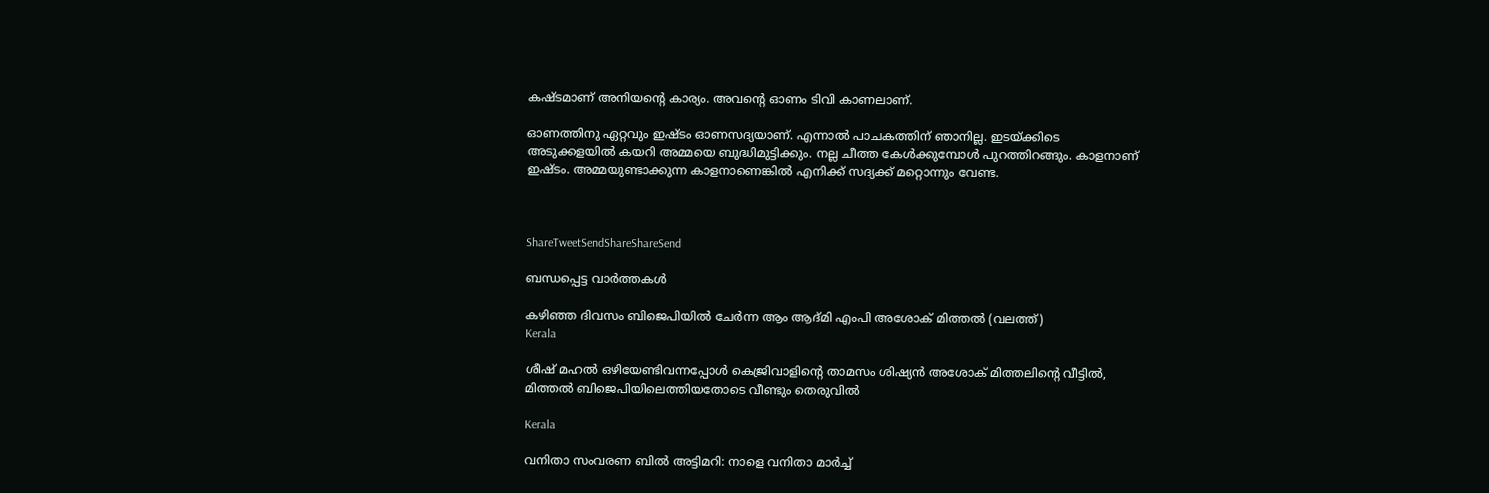കഷ്ടമാണ് അനിയന്റെ കാര്യം. അവന്റെ ഓണം ടിവി കാണലാണ്.

ഓണത്തിനു ഏറ്റവും ഇഷ്ടം ഓണസദ്യയാണ്. എന്നാല്‍ പാചകത്തിന് ഞാനില്ല. ഇടയ്‌ക്കിടെ അടുക്കളയില്‍ കയറി അമ്മയെ ബുദ്ധിമുട്ടിക്കും. നല്ല ചീത്ത കേള്‍ക്കുമ്പോള്‍ പുറത്തിറങ്ങും. കാളനാണ് ഇഷ്ടം. അമ്മയുണ്ടാക്കുന്ന കാളനാണെങ്കില്‍ എനിക്ക് സദ്യക്ക് മറ്റൊന്നും വേണ്ട.



ShareTweetSendShareShareSend

ബന്ധപ്പെട്ട വാര്‍ത്തകള്‍

കഴിഞ്ഞ ദിവസം ബിജെപിയില്‍ ചേര്‍ന്ന ആം ആദ്മി എംപി അശോക് മിത്തല്‍ (വലത്ത്)
Kerala

ശീഷ് മഹല്‍ ഒഴിയേണ്ടിവന്നപ്പോള്‍ കെജ്രിവാളിന്റെ താമസം ശിഷ്യന്‍ അശോക് മിത്തലിന്റെ വീട്ടില്‍, മിത്തല്‍ ബിജെപിയിലെത്തിയതോടെ വീണ്ടും തെരുവില്‍

Kerala

വനിതാ സംവരണ ബിൽ അട്ടിമറി: നാളെ വനിതാ മാർച്ച്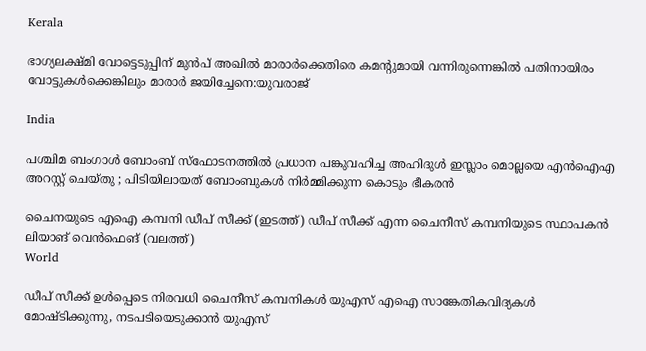Kerala

ഭാഗ്യലക്ഷ്മി വോട്ടെടുപ്പിന് മുന്‍പ് അഖില്‍ മാരാര്‍ക്കെതിരെ കമന്‍റുമായി വന്നിരുന്നെങ്കില്‍ പതിനായിരം വോട്ടുകള്‍ക്കെങ്കിലും മാരാര്‍ ജയിച്ചേനെ:യുവരാജ്

India

പശ്ചിമ ബംഗാൾ ബോംബ് സ്ഫോടനത്തിൽ പ്രധാന പങ്കുവഹിച്ച അഹിദുൾ ഇസ്ലാം മൊല്ലയെ എൻഐഎ അറസ്റ്റ് ചെയ്തു ; പിടിയിലായത് ബോംബുകൾ നിർമ്മിക്കുന്ന കൊടും ഭീകരൻ

ചൈനയുടെ എഐ കമ്പനി ഡീപ് സീക്ക് (ഇടത്ത്) ഡീപ് സീക്ക് എന്ന ചൈനീസ് കമ്പനിയുടെ സ്ഥാപകന്‍ ലിയാങ് വെന്‍ഫെങ് (വലത്ത്)
World

ഡീപ് സീക്ക് ഉള്‍പ്പെടെ നിരവധി ചൈനീസ് കമ്പനികൾ യുഎസ് എഐ സാങ്കേതികവിദ്യകള്‍ മോഷ്‌ടിക്കുന്നു, നടപടിയെടുക്കാന്‍ യുഎസ്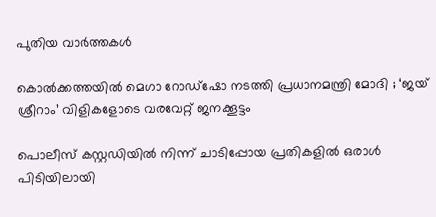പുതിയ വാര്‍ത്തകള്‍

കൊൽക്കത്തയിൽ മെഗാ റോഡ്ഷോ നടത്തി പ്രധാനമന്ത്രി മോദി ; ‘ജയ് ശ്രീറാം’ വിളികളോടെ വരവേറ്റ് ജനക്കൂട്ടം

പൊലീസ് കസ്റ്റഡിയില്‍ നിന്ന് ചാടിപ്പോയ പ്രതികളില്‍ ഒരാള്‍ പിടിയിലായി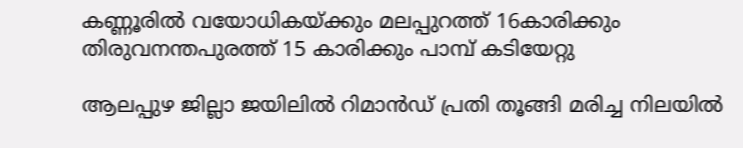കണ്ണൂരില്‍ വയോധികയ്‌ക്കും മലപ്പുറത്ത് 16കാരിക്കും തിരുവനന്തപുരത്ത് 15 കാരിക്കും പാമ്പ് കടിയേറ്റു

ആലപ്പുഴ ജില്ലാ ജയിലില്‍ റിമാന്‍ഡ് പ്രതി തൂങ്ങി മരിച്ച നിലയില്‍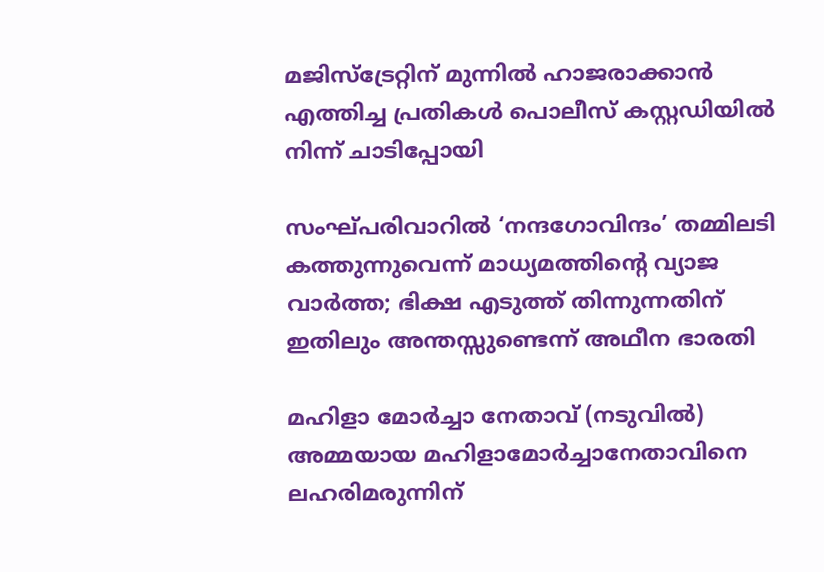മജിസ്‌ട്രേറ്റിന് മുന്നില്‍ ഹാജരാക്കാന്‍ എത്തിച്ച പ്രതികള്‍ പൊലീസ് കസ്റ്റഡിയില്‍ നിന്ന് ചാടിപ്പോയി

സംഘ്പരിവാറിൽ ‘നന്ദഗോവിന്ദം’ തമ്മിലടി കത്തുന്നുവെന്ന് മാധ്യമത്തിന്റെ വ്യാജ വാർത്ത; ഭിക്ഷ എടുത്ത് തിന്നുന്നതിന് ഇതിലും അന്തസ്സുണ്ടെന്ന് അഥീന ഭാരതി

മഹിളാ മോര്‍ച്ചാ നേതാവ് (നടുവില്‍) അമ്മയായ മഹിളാമോര്‍ച്ചാനേതാവിനെ ലഹരിമരുന്നിന്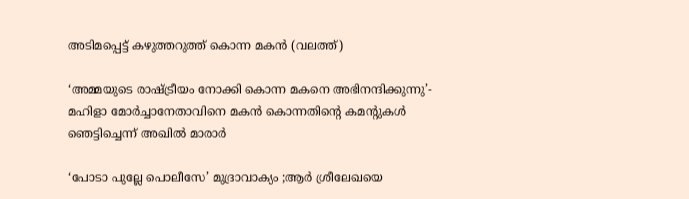അടിമപ്പെട്ട് കഴുത്തറുത്ത് കൊന്ന മകന്‍ (വലത്ത്)

‘അമ്മയുടെ രാഷ്‌ട്രീയം നോക്കി കൊന്ന മകനെ അഭിനന്ദിക്കുന്നു’- മഹിളാ മോര്‍ച്ചാനേതാവിനെ മകന്‍ കൊന്നതിന്റെ കമന്‍റുകള്‍ ഞെട്ടിച്ചെന്ന് അഖില്‍ മാരാര്‍

‘പോടാ പുല്ലേ പൊലീസേ’ മുദ്രാവാക്യം ;ആര്‍ ശ്രീലേഖയെ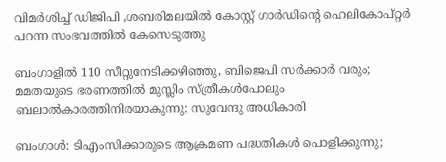വിമര്‍ശിച്ച് ഡിജിപി ,ശബരിമലയില്‍ കോസ്റ്റ് ഗാര്‍ഡിന്റെ ഹെലികോപ്റ്റര്‍ പറന്ന സംഭവത്തില്‍ കേസെടുത്തു

ബംഗാളിൽ 110 സീറ്റുനേടിക്കഴിഞ്ഞു, ബിജെപി സർക്കാർ വരും; മമതയുടെ ഭരണത്തിൽ മുസ്ലിം സ്ത്രീകൾപോലും ബലാൽകാരത്തിനിരയാകുന്നു: സുവേന്ദു അധികാരി

ബംഗാൾ: ടിഎംസിക്കാരുടെ ആക്രമണ പദ്ധതികൾ പൊളിക്കുന്നു;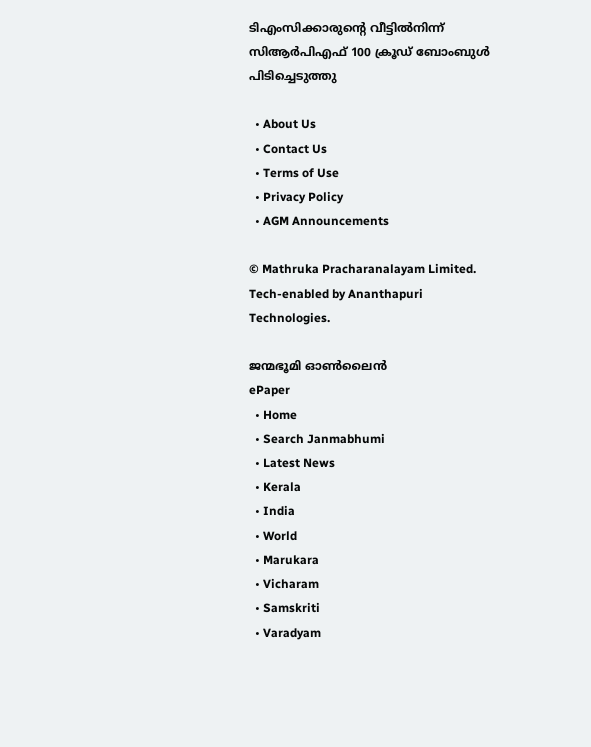ടിഎംസിക്കാരുന്റെ വീട്ടിൽനിന്ന് സിആർപിഎഫ് 100 ക്രൂഡ് ബോംബുൾ പിടിച്ചെടുത്തു

  • About Us
  • Contact Us
  • Terms of Use
  • Privacy Policy
  • AGM Announcements

© Mathruka Pracharanalayam Limited.
Tech-enabled by Ananthapuri Technologies.

ജന്മഭൂമി ഓണ്‍ലൈന്‍
ePaper
  • Home
  • Search Janmabhumi
  • Latest News
  • Kerala
  • India
  • World
  • Marukara
  • Vicharam
  • Samskriti
  • Varadyam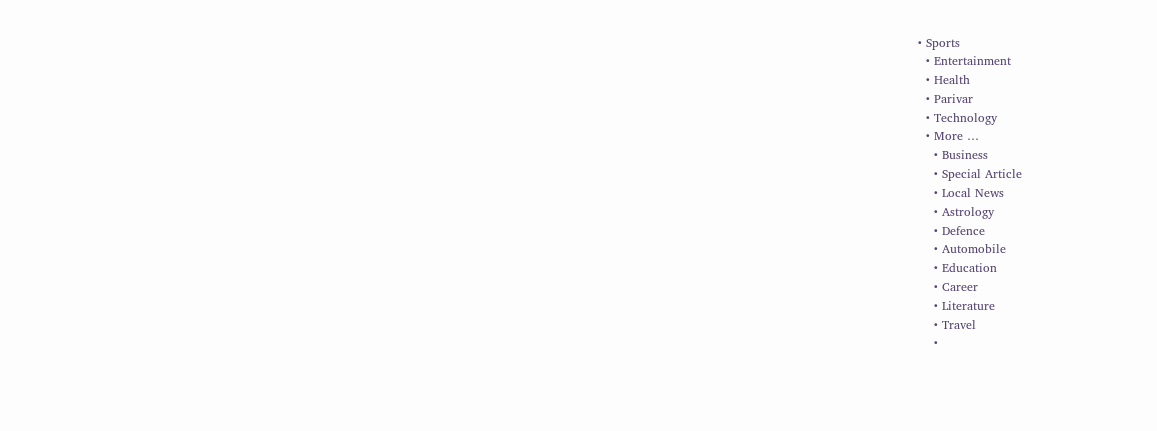• Sports
  • Entertainment
  • Health
  • Parivar
  • Technology
  • More …
    • Business
    • Special Article
    • Local News
    • Astrology
    • Defence
    • Automobile
    • Education
    • Career
    • Literature
    • Travel
    •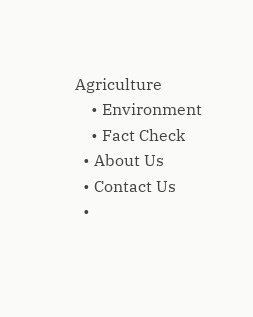Agriculture
    • Environment
    • Fact Check
  • About Us
  • Contact Us
  •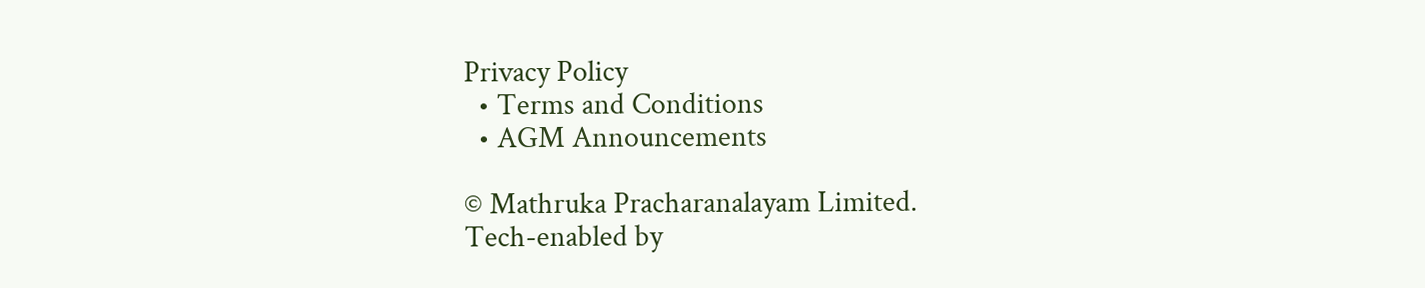Privacy Policy
  • Terms and Conditions
  • AGM Announcements

© Mathruka Pracharanalayam Limited.
Tech-enabled by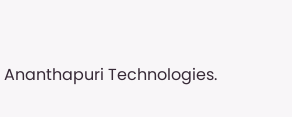Ananthapuri Technologies.